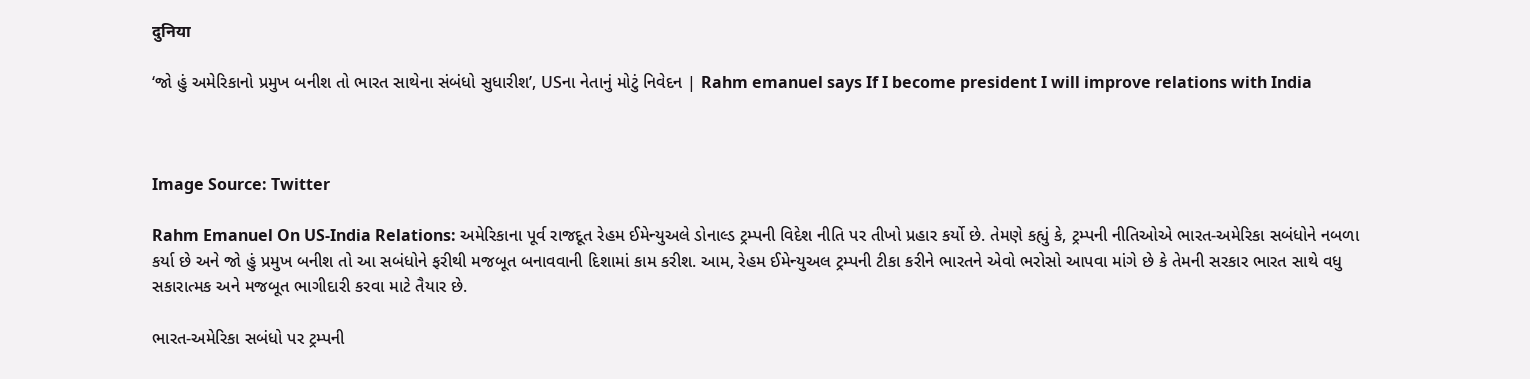दुनिया

‘જો હું અમેરિકાનો પ્રમુખ બનીશ તો ભારત સાથેના સંબંધો સુધારીશ’, USના નેતાનું મોટું નિવેદન | Rahm emanuel says If I become president I will improve relations with India



Image Source: Twitter

Rahm Emanuel On US-India Relations: અમેરિકાના પૂર્વ રાજદૂત રેહમ ઈમેન્યુઅલે ડોનાલ્ડ ટ્રમ્પની વિદેશ નીતિ પર તીખો પ્રહાર કર્યો છે. તેમણે કહ્યું કે, ટ્રમ્પની નીતિઓએ ભારત-અમેરિકા સબંધોને નબળા કર્યા છે અને જો હું પ્રમુખ બનીશ તો આ સબંધોને ફરીથી મજબૂત બનાવવાની દિશામાં કામ કરીશ. આમ, રેહમ ઈમેન્યુઅલ ટ્રમ્પની ટીકા કરીને ભારતને એવો ભરોસો આપવા માંગે છે કે તેમની સરકાર ભારત સાથે વધુ સકારાત્મક અને મજબૂત ભાગીદારી કરવા માટે તૈયાર છે.

ભારત-અમેરિકા સબંધો પર ટ્રમ્પની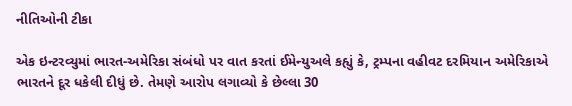નીતિઓની ટીકા

એક ઇન્ટરવ્યુમાં ભારત-અમેરિકા સંબંધો પર વાત કરતાં ઈમેન્યુઅલે કહ્યું કે, ટ્રમ્પના વહીવટ દરમિયાન અમેરિકાએ ભારતને દૂર ધકેલી દીધું છે. તેમણે આરોપ લગાવ્યો કે છેલ્લા 30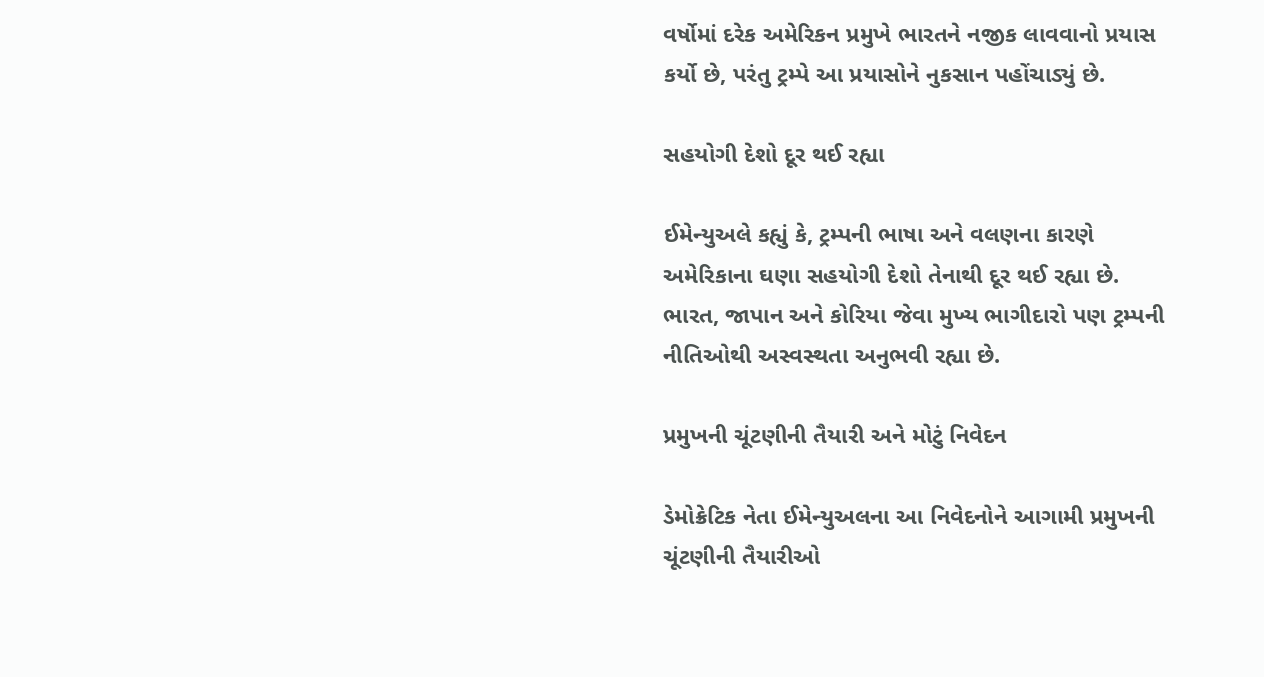વર્ષોમાં દરેક અમેરિકન પ્રમુખે ભારતને નજીક લાવવાનો પ્રયાસ કર્યો છે, પરંતુ ટ્રમ્પે આ પ્રયાસોને નુકસાન પહોંચાડ્યું છે.

સહયોગી દેશો દૂર થઈ રહ્યા

ઈમેન્યુઅલે કહ્યું કે, ટ્રમ્પની ભાષા અને વલણના કારણે અમેરિકાના ઘણા સહયોગી દેશો તેનાથી દૂર થઈ રહ્યા છે. ભારત, જાપાન અને કોરિયા જેવા મુખ્ય ભાગીદારો પણ ટ્રમ્પની નીતિઓથી અસ્વસ્થતા અનુભવી રહ્યા છે.

પ્રમુખની ચૂંટણીની તૈયારી અને મોટું નિવેદન

ડેમોક્રેટિક નેતા ઈમેન્યુઅલના આ નિવેદનોને આગામી પ્રમુખની ચૂંટણીની તૈયારીઓ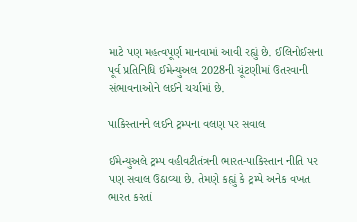માટે પણ મહત્વપૂર્ણ માનવામાં આવી રહ્યું છે. ઈલિનોઈસના પૂર્વ પ્રતિનિધિ ઈમેન્યુઅલ 2028ની ચૂંટણીમાં ઉતરવાની સંભાવનાઓને લઈને ચર્ચામાં છે.

પાકિસ્તાનને લઈને ટ્રમ્પના વલણ પર સવાલ

ઈમેન્યુઅલે ટ્રમ્પ વહીવટીતંત્રની ભારત-પાકિસ્તાન નીતિ પર પણ સવાલ ઉઠાવ્યા છે. તેમણે કહ્યું કે ટ્રમ્પે અનેક વખત ભારત કરતાં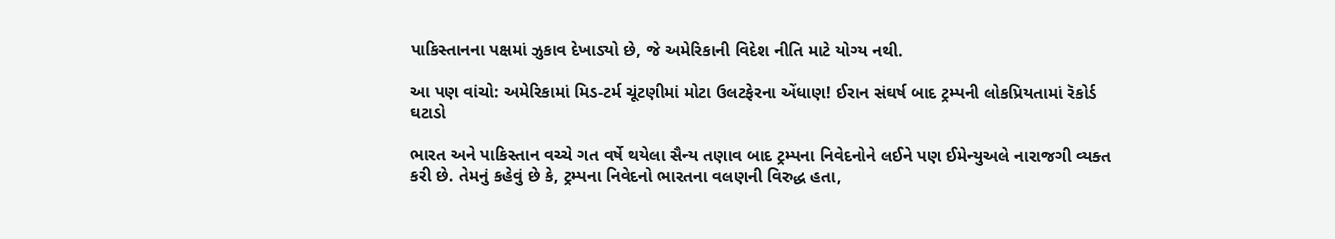પાકિસ્તાનના પક્ષમાં ઝુકાવ દેખાડ્યો છે, જે અમેરિકાની વિદેશ નીતિ માટે યોગ્ય નથી.

આ પણ વાંચો: અમેરિકામાં મિડ-ટર્મ ચૂંટણીમાં મોટા ઉલટફેરના એંધાણ! ઈરાન સંઘર્ષ બાદ ટ્રમ્પની લોકપ્રિયતામાં રૅકોર્ડ ઘટાડો

ભારત અને પાકિસ્તાન વચ્ચે ગત વર્ષે થયેલા સૈન્ય તણાવ બાદ ટ્રમ્પના નિવેદનોને લઈને પણ ઈમેન્યુઅલે નારાજગી વ્યક્ત કરી છે. તેમનું કહેવું છે કે, ટ્રમ્પના નિવેદનો ભારતના વલણની વિરુદ્ધ હતા,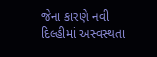જેના કારણે નવી દિલ્હીમાં અસ્વસ્થતા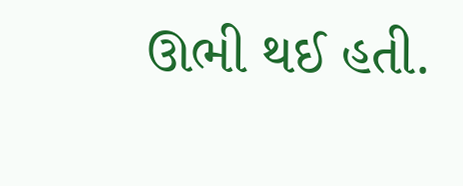ઊભી થઈ હતી.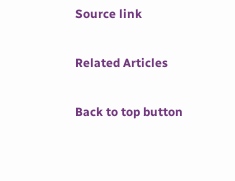Source link

Related Articles

Back to top button